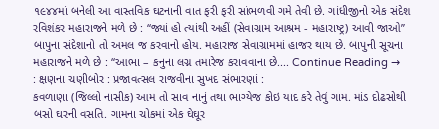૧૯૪૪માં બનેલી આ વાસ્તવિક ઘટનાની વાત ફરી ફરી સાંભળવી ગમે તેવી છે. ગાંધીજીનો એક સંદેશ રવિશંકર મહારાજને મળે છે : ‘‘જ્યાં હો ત્યાંથી અહીં (સેવાગ્રામ આશ્રમ - મહારાષ્ટ્ર) આવી જાઓ’’ બાપુના સંદેશાનો તો અમલ જ કરવાનો હોય. મહારાજ સેવાગ્રામમાં હાજર થાય છે. બાપુની સૂચના મહારાજને મળે છે : ‘‘આભા – કનુના લગ્ન તમારેજ કરાવવાના છે.... Continue Reading →
: ક્ષણના ચણીબોર : પ્રજાવત્સલ રાજવીના સુખદ સંભારણાં :
કવળાણા (જિલ્લો નાસીક) આમ તો સાવ નાનું તથા ભાગ્યેજ કોઇ યાદ કરે તેવું ગામ. માંડ દોઢસોથી બસો ઘરની વસતિ. ગામના ચોકમાં એક ઘેઘૂર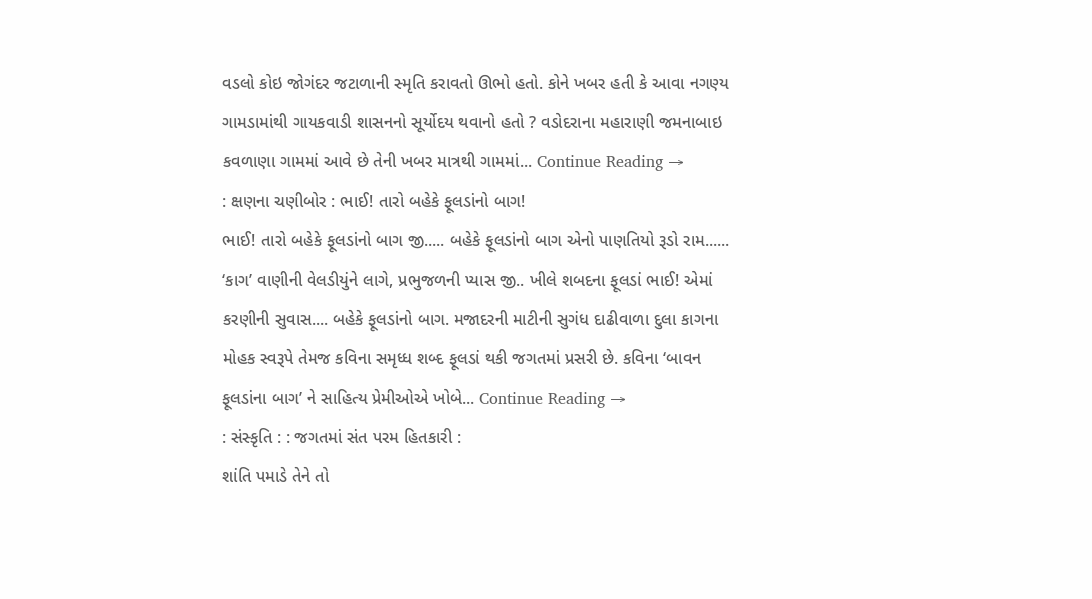વડલો કોઇ જોગંદર જટાળાની સ્મૃતિ કરાવતો ઊભો હતો. કોને ખબર હતી કે આવા નગણ્ય ગામડામાંથી ગાયકવાડી શાસનનો સૂર્યોદય થવાનો હતો ? વડોદરાના મહારાણી જમનાબાઇ કવળાણા ગામમાં આવે છે તેની ખબર માત્રથી ગામમાં... Continue Reading →
: ક્ષણના ચણીબોર : ભાઈ! તારો બહેકે ફૂલડાંનો બાગ!
ભાઈ! તારો બહેકે ફૂલડાંનો બાગ જી..... બહેકે ફૂલડાંનો બાગ એનો પાણતિયો રૂડો રામ...... ‘કાગ’ વાણીની વેલડીયુંને લાગે, પ્રભુજળની પ્યાસ જી.. ખીલે શબદના ફૂલડાં ભાઈ! એમાં કરણીની સુવાસ.... બહેકે ફૂલડાંનો બાગ. મજાદરની માટીની સુગંધ દાઢીવાળા દુલા કાગના મોહક સ્વરૂપે તેમજ કવિના સમૃધ્ધ શબ્દ ફૂલડાં થકી જગતમાં પ્રસરી છે. કવિના ‘બાવન ફૂલડાંના બાગ’ ને સાહિત્ય પ્રેમીઓએ ખોબે... Continue Reading →
: સંસ્કૃતિ : : જગતમાં સંત પરમ હિતકારી :
શાંતિ પમાડે તેને તો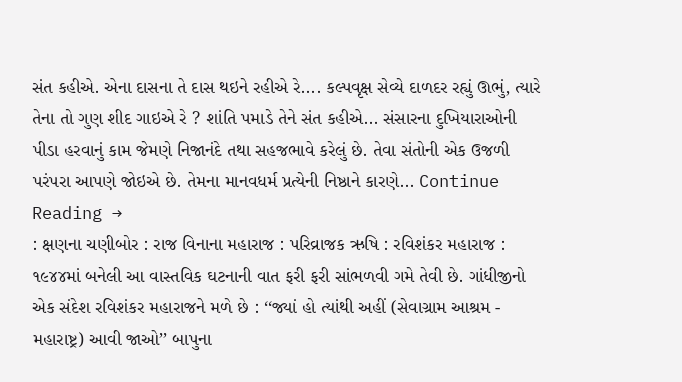સંત કહીએ. એના દાસના તે દાસ થઇને રહીએ રે.... કલ્પવૃક્ષ સેવ્યે દાળદર રહ્યું ઊભું, ત્યારે તેના તો ગુણ શીદ ગાઇએ રે ? શાંતિ પમાડે તેને સંત કહીએ... સંસારના દુખિયારાઓની પીડા હરવાનું કામ જેમણે નિજાનંદે તથા સહજભાવે કરેલું છે. તેવા સંતોની એક ઉજળી પરંપરા આપણે જોઇએ છે. તેમના માનવધર્મ પ્રત્યેની નિષ્ઠાને કારણે... Continue Reading →
: ક્ષણના ચણીબોર : રાજ વિનાના મહારાજ : પરિવ્રાજક ઋષિ : રવિશંકર મહારાજ :
૧૯૪૪માં બનેલી આ વાસ્તવિક ઘટનાની વાત ફરી ફરી સાંભળવી ગમે તેવી છે. ગાંધીજીનો એક સંદેશ રવિશંકર મહારાજને મળે છે : ‘‘જ્યાં હો ત્યાંથી અહીં (સેવાગ્રામ આશ્રમ - મહારાષ્ટ્ર) આવી જાઓ’’ બાપુના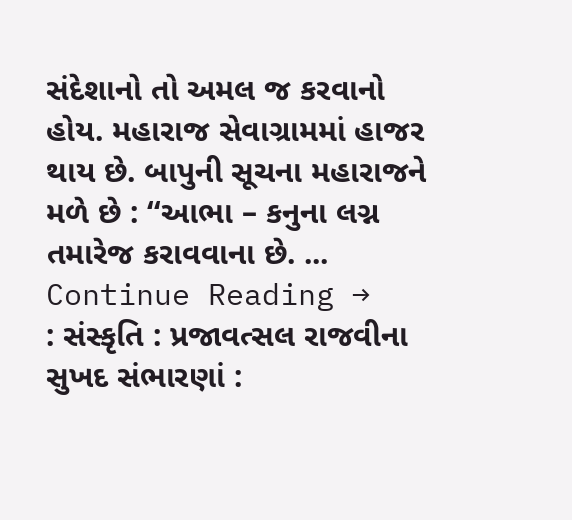સંદેશાનો તો અમલ જ કરવાનો હોય. મહારાજ સેવાગ્રામમાં હાજર થાય છે. બાપુની સૂચના મહારાજને મળે છે : ‘‘આભા – કનુના લગ્ન તમારેજ કરાવવાના છે. ... Continue Reading →
: સંસ્કૃતિ : પ્રજાવત્સલ રાજવીના સુખદ સંભારણાં :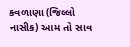કવળાણા (જિલ્લો નાસીક) આમ તો સાવ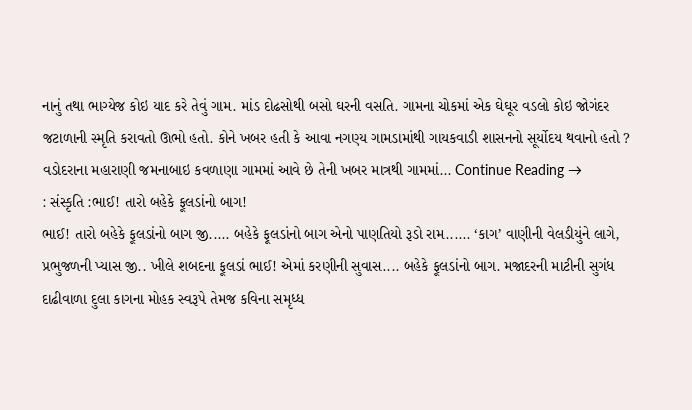નાનું તથા ભાગ્યેજ કોઇ યાદ કરે તેવું ગામ. માંડ દોઢસોથી બસો ઘરની વસતિ. ગામના ચોકમાં એક ઘેઘૂર વડલો કોઇ જોગંદર જટાળાની સ્મૃતિ કરાવતો ઊભો હતો. કોને ખબર હતી કે આવા નગણ્ય ગામડામાંથી ગાયકવાડી શાસનનો સૂર્યોદય થવાનો હતો ? વડોદરાના મહારાણી જમનાબાઇ કવળાણા ગામમાં આવે છે તેની ખબર માત્રથી ગામમાં... Continue Reading →
: સંસ્કૃતિ :ભાઈ! તારો બહેકે ફૂલડાંનો બાગ!
ભાઈ! તારો બહેકે ફૂલડાંનો બાગ જી..... બહેકે ફૂલડાંનો બાગ એનો પાણતિયો રૂડો રામ...... ‘કાગ’ વાણીની વેલડીયુંને લાગે, પ્રભુજળની પ્યાસ જી.. ખીલે શબદના ફૂલડાં ભાઈ! એમાં કરણીની સુવાસ.... બહેકે ફૂલડાંનો બાગ. મજાદરની માટીની સુગંધ દાઢીવાળા દુલા કાગના મોહક સ્વરૂપે તેમજ કવિના સમૃધ્ધ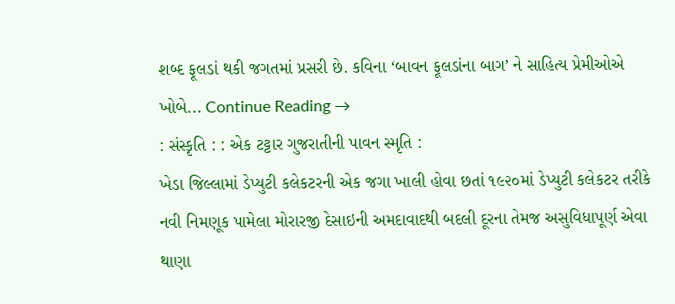શબ્દ ફૂલડાં થકી જગતમાં પ્રસરી છે. કવિના ‘બાવન ફૂલડાંના બાગ’ ને સાહિત્ય પ્રેમીઓએ ખોબે... Continue Reading →
: સંસ્કૃતિ : : એક ટટ્ટાર ગુજરાતીની પાવન સ્મૃતિ :
ખેડા જિલ્લામાં ડેપ્યુટી કલેકટરની એક જગા ખાલી હોવા છતાં ૧૯૨૦માં ડેપ્યુટી કલેકટર તરીકે નવી નિમણૂક પામેલા મોરારજી દેસાઇની અમદાવાદથી બદલી દૂરના તેમજ અસુવિધાપૂર્ણ એવા થાણા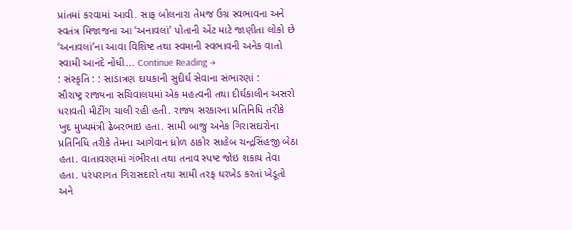પ્રાંતમાં કરવામાં આવી. સાફ બોલનારા તેમજ ઉગ્ર સ્વભાવના અને સ્વતંત્ર મિજાજના આ ‘અનાવલાં’ પોતાની એંટ માટે જાણીતા લોકો છે ‘અનાવલાં’ના આવા વિશિષ્ટ તથા સ્વમાની સ્વભાવની અનેક વાતો સ્વામી આનંદે નોંધી... Continue Reading →
: સંસ્કૃતિ : : સાડાત્રણ દાયકાની સુદીર્ઘ સેવાના સંભારણાં :
સૌરાષ્ટ્ર રાજ્યના સચિવાલયમાં એક મહત્વની તથા દીર્ઘકાલીન અસરો ધરાવતી મીટીંગ ચાલી રહી હતી. રાજ્ય સરકારના પ્રતિનિધિ તરીકે ખુદ મુખ્યમંત્રી ઢેબરભાઇ હતા. સામી બાજુ અનેક ગિરાસદારોના પ્રતિનિધિ તરીકે તેમના આગેવાન ધ્રોળ ઠાકોર સાહેબ ચન્દ્રસિંહજી બેઠા હતા. વાતાવરણમાં ગંભીરતા તથા તનાવ સ્પષ્ટ જોઇ શકાય તેવા હતા. પરંપરાગત ગિરાસદારો તથા સામી તરફ ઘરખેડ કરતાં ખેડૂતો અને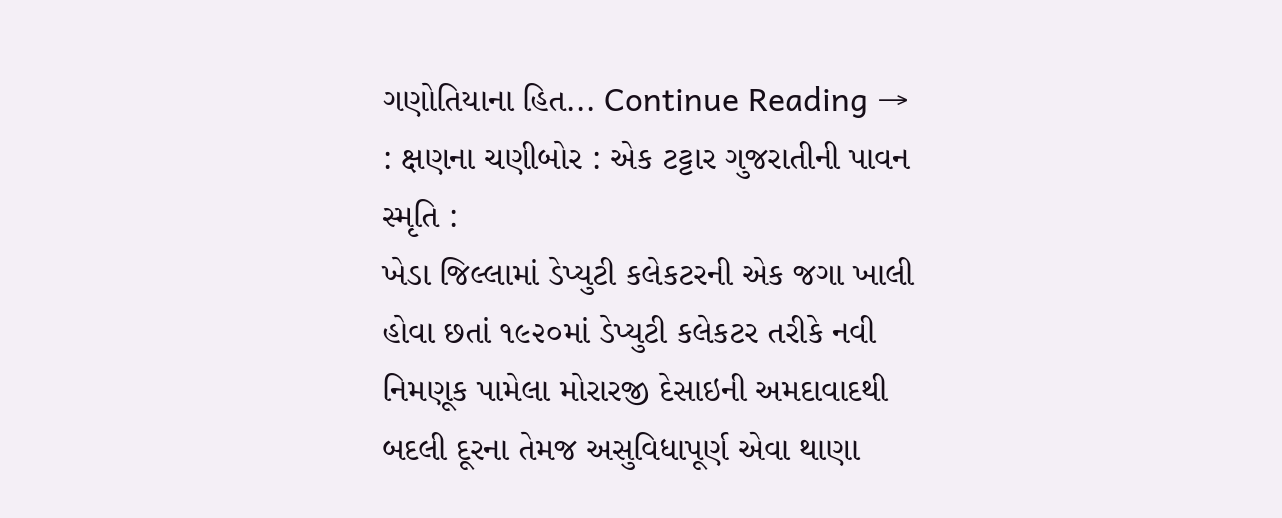ગણોતિયાના હિત... Continue Reading →
: ક્ષણના ચણીબોર : એક ટટ્ટાર ગુજરાતીની પાવન સ્મૃતિ :
ખેડા જિલ્લામાં ડેપ્યુટી કલેકટરની એક જગા ખાલી હોવા છતાં ૧૯૨૦માં ડેપ્યુટી કલેકટર તરીકે નવી નિમણૂક પામેલા મોરારજી દેસાઇની અમદાવાદથી બદલી દૂરના તેમજ અસુવિધાપૂર્ણ એવા થાણા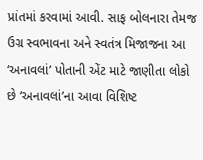પ્રાંતમાં કરવામાં આવી. સાફ બોલનારા તેમજ ઉગ્ર સ્વભાવના અને સ્વતંત્ર મિજાજના આ ‘અનાવલાં’ પોતાની એંટ માટે જાણીતા લોકો છે ‘અનાવલાં’ના આવા વિશિષ્ટ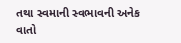તથા સ્વમાની સ્વભાવની અનેક વાતો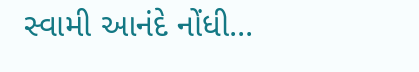સ્વામી આનંદે નોંધી...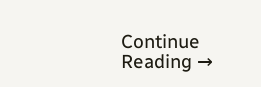Continue Reading →